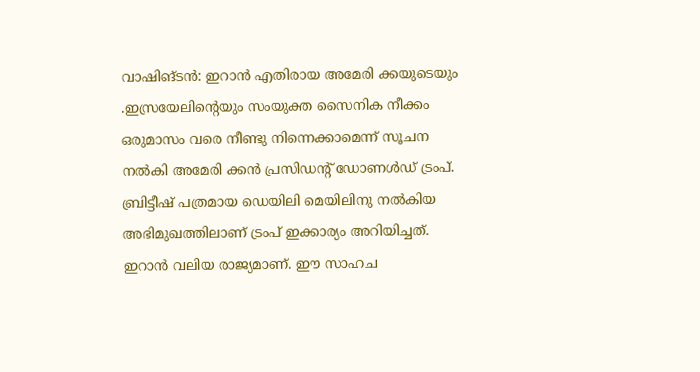വാഷിങ്ടൻ: ഇറാൻ എതിരായ അമേരി ക്കയുടെയും .ഇസ്രയേലിന്റെയും സംയുക്ത സൈനിക നീക്കം ഒരുമാസം വരെ നീണ്ടു നിന്നെക്കാമെന്ന് സൂചന നൽകി അമേരി ക്കൻ പ്രസിഡന്റ് ഡോണൾഡ് ട്രംപ്. ബ്രിട്ടീഷ് പത്രമായ ഡെയിലി മെയിലിനു നൽകിയ അഭിമുഖത്തിലാണ് ട്രംപ് ഇക്കാര്യം അറിയിച്ചത്.
ഇറാൻ വലിയ രാജ്യമാണ്. ഈ സാഹച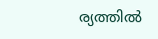ര്യത്തിൽ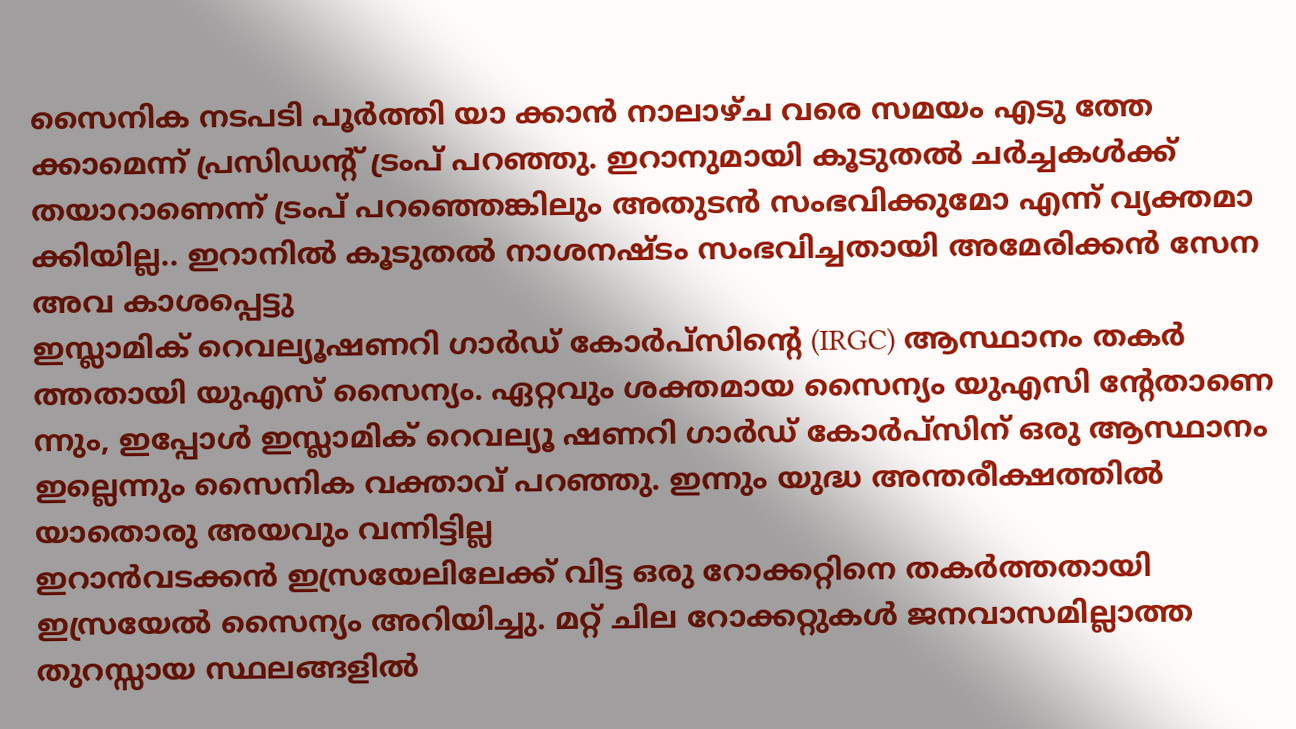സൈനിക നടപടി പൂർത്തി യാ ക്കാൻ നാലാഴ്ച വരെ സമയം എടു ത്തേ ക്കാമെന്ന് പ്രസിഡന്റ് ട്രംപ് പറഞ്ഞു. ഇറാനുമായി കൂടുതൽ ചർച്ചകൾക്ക് തയാറാണെന്ന് ട്രംപ് പറഞ്ഞെങ്കിലും അതുടൻ സംഭവിക്കുമോ എന്ന് വ്യക്തമാ ക്കിയില്ല.. ഇറാനിൽ കൂടുതൽ നാശനഷ്ടം സംഭവിച്ചതായി അമേരിക്കൻ സേന അവ കാശപ്പെട്ടു
ഇസ്ലാമിക് റെവല്യൂഷണറി ഗാർഡ് കോർപ്സിന്റെ (IRGC) ആസ്ഥാനം തകർ ത്തതായി യുഎസ് സൈന്യം. ഏറ്റവും ശക്തമായ സൈന്യം യുഎസി ന്റേതാണെ ന്നും, ഇപ്പോൾ ഇസ്ലാമിക് റെവല്യൂ ഷണറി ഗാർഡ് കോർപ്സിന് ഒരു ആസ്ഥാനം ഇല്ലെന്നും സൈനിക വക്താവ് പറഞ്ഞു. ഇന്നും യുദ്ധ അന്തരീക്ഷത്തിൽ യാതൊരു അയവും വന്നിട്ടില്ല
ഇറാൻവടക്കൻ ഇസ്രയേലിലേക്ക് വിട്ട ഒരു റോക്കറ്റിനെ തകർത്തതായി ഇസ്രയേൽ സൈന്യം അറിയിച്ചു. മറ്റ് ചില റോക്കറ്റുകൾ ജനവാസമില്ലാത്ത തുറസ്സായ സ്ഥലങ്ങളിൽ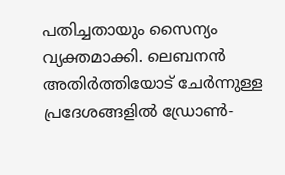പതിച്ചതായും സൈന്യം വ്യക്തമാക്കി. ലെബനൻ അതിർത്തിയോട് ചേർന്നുള്ള പ്രദേശങ്ങളിൽ ഡ്രോൺ-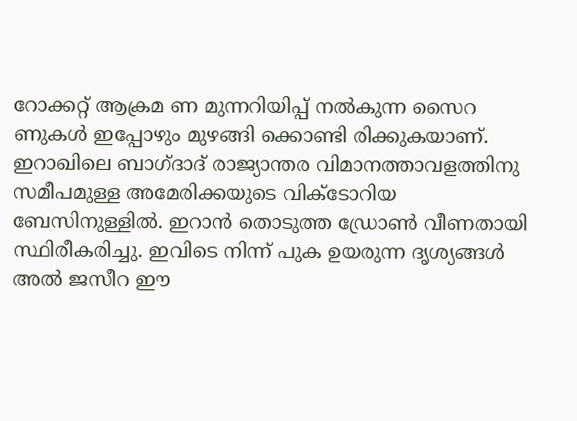റോക്കറ്റ് ആക്രമ ണ മുന്നറിയിപ്പ് നൽകുന്ന സൈറ ണുകൾ ഇപ്പോഴും മുഴങ്ങി ക്കൊണ്ടി രിക്കുകയാണ്.
ഇറാഖിലെ ബാഗ്ദാദ് രാജ്യാന്തര വിമാനത്താവളത്തിനു സമീപമുള്ള അമേരിക്കയുടെ വിക്ടോറിയ ബേസിനുള്ളിൽ. ഇറാൻ തൊടുത്ത ഡ്രോൺ വീണതായി സ്ഥിരീകരിച്ചു. ഇവിടെ നിന്ന് പുക ഉയരുന്ന ദൃശ്യങ്ങൾ അൽ ജസീറ ഈ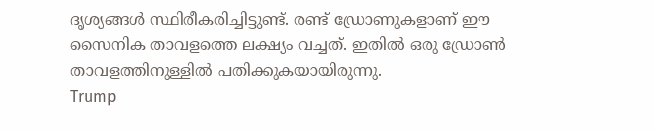ദൃശ്യങ്ങൾ സ്ഥിരീകരിച്ചിട്ടുണ്ട്. രണ്ട് ഡ്രോണുകളാണ് ഈ സൈനിക താവളത്തെ ലക്ഷ്യം വച്ചത്. ഇതിൽ ഒരു ഡ്രോൺ താവളത്തിനുള്ളിൽ പതിക്കുകയായിരുന്നു.
Trump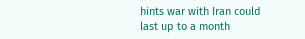hints war with Iran could last up to a month